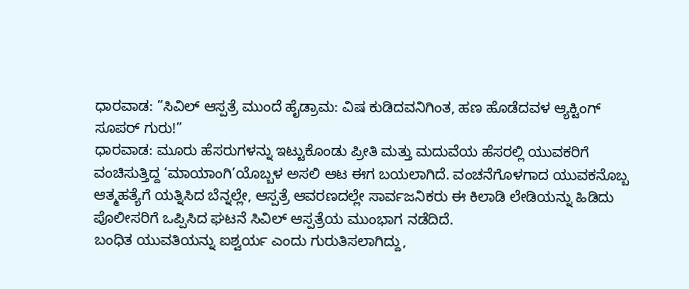ಧಾರವಾಡ: ”ಸಿವಿಲ್ ಆಸ್ಪತ್ರೆ ಮುಂದೆ ಹೈಡ್ರಾಮ: ವಿಷ ಕುಡಿದವನಿಗಿಂತ, ಹಣ ಹೊಡೆದವಳ ಆ್ಯಕ್ಟಿಂಗ್ ಸೂಪರ್ ಗುರು!”
ಧಾರವಾಡ: ಮೂರು ಹೆಸರುಗಳನ್ನು ಇಟ್ಟುಕೊಂಡು ಪ್ರೀತಿ ಮತ್ತು ಮದುವೆಯ ಹೆಸರಲ್ಲಿ ಯುವಕರಿಗೆ ವಂಚಿಸುತ್ತಿದ್ದ ‘ಮಾಯಾಂಗಿ’ಯೊಬ್ಬಳ ಅಸಲಿ ಆಟ ಈಗ ಬಯಲಾಗಿದೆ. ವಂಚನೆಗೊಳಗಾದ ಯುವಕನೊಬ್ಬ ಆತ್ಮಹತ್ಯೆಗೆ ಯತ್ನಿಸಿದ ಬೆನ್ನಲ್ಲೇ, ಆಸ್ಪತ್ರೆ ಆವರಣದಲ್ಲೇ ಸಾರ್ವಜನಿಕರು ಈ ಕಿಲಾಡಿ ಲೇಡಿಯನ್ನು ಹಿಡಿದು ಪೊಲೀಸರಿಗೆ ಒಪ್ಪಿಸಿದ ಘಟನೆ ಸಿವಿಲ್ ಆಸ್ಪತ್ರೆಯ ಮುಂಭಾಗ ನಡೆದಿದೆ.
ಬಂಧಿತ ಯುವತಿಯನ್ನು ಐಶ್ವರ್ಯ ಎಂದು ಗುರುತಿಸಲಾಗಿದ್ದು,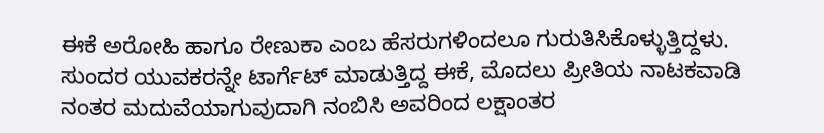ಈಕೆ ಅರೋಹಿ ಹಾಗೂ ರೇಣುಕಾ ಎಂಬ ಹೆಸರುಗಳಿಂದಲೂ ಗುರುತಿಸಿಕೊಳ್ಳುತ್ತಿದ್ದಳು. ಸುಂದರ ಯುವಕರನ್ನೇ ಟಾರ್ಗೆಟ್ ಮಾಡುತ್ತಿದ್ದ ಈಕೆ, ಮೊದಲು ಪ್ರೀತಿಯ ನಾಟಕವಾಡಿ ನಂತರ ಮದುವೆಯಾಗುವುದಾಗಿ ನಂಬಿಸಿ ಅವರಿಂದ ಲಕ್ಷಾಂತರ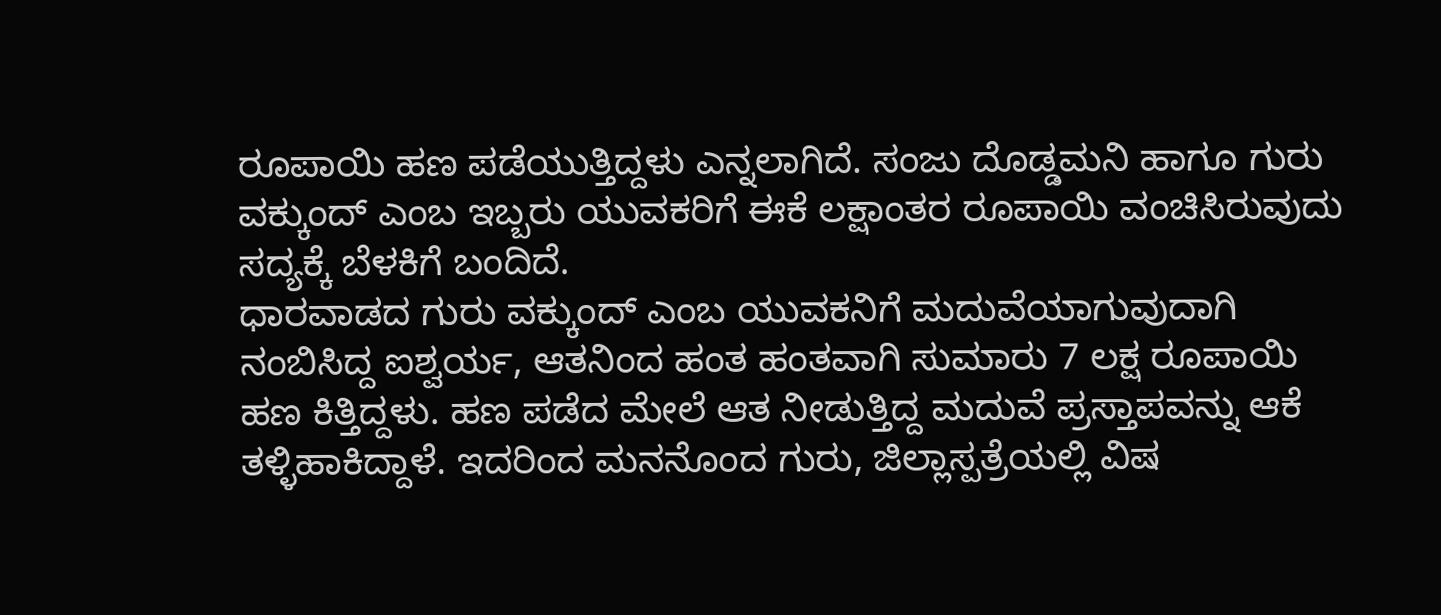ರೂಪಾಯಿ ಹಣ ಪಡೆಯುತ್ತಿದ್ದಳು ಎನ್ನಲಾಗಿದೆ. ಸಂಜು ದೊಡ್ಡಮನಿ ಹಾಗೂ ಗುರು ವಕ್ಕುಂದ್ ಎಂಬ ಇಬ್ಬರು ಯುವಕರಿಗೆ ಈಕೆ ಲಕ್ಷಾಂತರ ರೂಪಾಯಿ ವಂಚಿಸಿರುವುದು ಸದ್ಯಕ್ಕೆ ಬೆಳಕಿಗೆ ಬಂದಿದೆ.
ಧಾರವಾಡದ ಗುರು ವಕ್ಕುಂದ್ ಎಂಬ ಯುವಕನಿಗೆ ಮದುವೆಯಾಗುವುದಾಗಿ ನಂಬಿಸಿದ್ದ ಐಶ್ವರ್ಯ, ಆತನಿಂದ ಹಂತ ಹಂತವಾಗಿ ಸುಮಾರು 7 ಲಕ್ಷ ರೂಪಾಯಿ ಹಣ ಕಿತ್ತಿದ್ದಳು. ಹಣ ಪಡೆದ ಮೇಲೆ ಆತ ನೀಡುತ್ತಿದ್ದ ಮದುವೆ ಪ್ರಸ್ತಾಪವನ್ನು ಆಕೆ ತಳ್ಳಿಹಾಕಿದ್ದಾಳೆ. ಇದರಿಂದ ಮನನೊಂದ ಗುರು, ಜಿಲ್ಲಾಸ್ಪತ್ರೆಯಲ್ಲಿ ವಿಷ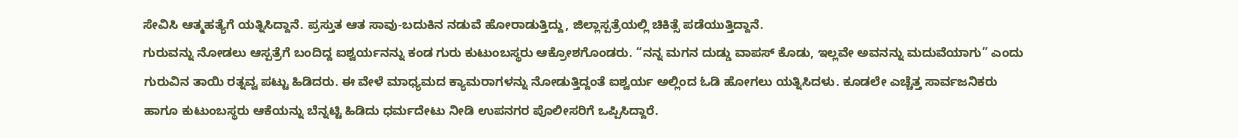ಸೇವಿಸಿ ಆತ್ಮಹತ್ಯೆಗೆ ಯತ್ನಿಸಿದ್ದಾನೆ. ಪ್ರಸ್ತುತ ಆತ ಸಾವು-ಬದುಕಿನ ನಡುವೆ ಹೋರಾಡುತ್ತಿದ್ದು, ಜಿಲ್ಲಾಸ್ಪತ್ರೆಯಲ್ಲಿ ಚಿಕಿತ್ಸೆ ಪಡೆಯುತ್ತಿದ್ದಾನೆ.
ಗುರುವನ್ನು ನೋಡಲು ಆಸ್ಪತ್ರೆಗೆ ಬಂದಿದ್ದ ಐಶ್ವರ್ಯನನ್ನು ಕಂಡ ಗುರು ಕುಟುಂಬಸ್ಥರು ಆಕ್ರೋಶಗೊಂಡರು. “ನನ್ನ ಮಗನ ದುಡ್ಡು ವಾಪಸ್ ಕೊಡು, ಇಲ್ಲವೇ ಅವನನ್ನು ಮದುವೆಯಾಗು” ಎಂದು ಗುರುವಿನ ತಾಯಿ ರತ್ನವ್ವ ಪಟ್ಟು ಹಿಡಿದರು. ಈ ವೇಳೆ ಮಾಧ್ಯಮದ ಕ್ಯಾಮರಾಗಳನ್ನು ನೋಡುತ್ತಿದ್ದಂತೆ ಐಶ್ವರ್ಯ ಅಲ್ಲಿಂದ ಓಡಿ ಹೋಗಲು ಯತ್ನಿಸಿದಳು. ಕೂಡಲೇ ಎಚ್ಚೆತ್ತ ಸಾರ್ವಜನಿಕರು ಹಾಗೂ ಕುಟುಂಬಸ್ಥರು ಆಕೆಯನ್ನು ಬೆನ್ನಟ್ಟಿ ಹಿಡಿದು ಧರ್ಮದೇಟು ನೀಡಿ ಉಪನಗರ ಪೊಲೀಸರಿಗೆ ಒಪ್ಪಿಸಿದ್ದಾರೆ.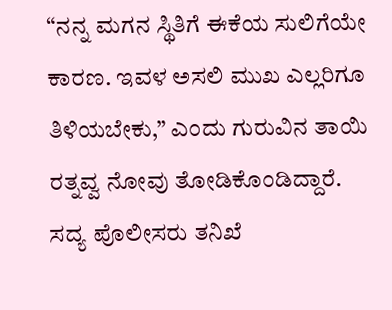“ನನ್ನ ಮಗನ ಸ್ಥಿತಿಗೆ ಈಕೆಯ ಸುಲಿಗೆಯೇ ಕಾರಣ. ಇವಳ ಅಸಲಿ ಮುಖ ಎಲ್ಲರಿಗೂ ತಿಳಿಯಬೇಕು,” ಎಂದು ಗುರುವಿನ ತಾಯಿ ರತ್ನವ್ವ ನೋವು ತೋಡಿಕೊಂಡಿದ್ದಾರೆ. ಸದ್ಯ ಪೊಲೀಸರು ತನಿಖೆ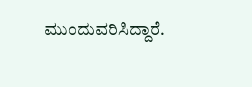ಮುಂದುವರಿಸಿದ್ದಾರೆ.